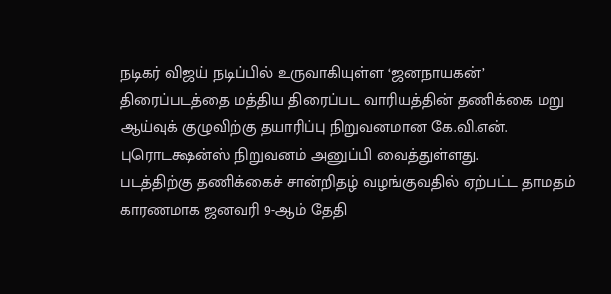நடிகர் விஜய் நடிப்பில் உருவாகியுள்ள ‘ஜனநாயகன்’ திரைப்படத்தை மத்திய திரைப்பட வாரியத்தின் தணிக்கை மறு ஆய்வுக் குழுவிற்கு தயாரிப்பு நிறுவனமான கே.வி.என். புரொடக்ஷன்ஸ் நிறுவனம் அனுப்பி வைத்துள்ளது.
படத்திற்கு தணிக்கைச் சான்றிதழ் வழங்குவதில் ஏற்பட்ட தாமதம் காரணமாக ஜனவரி 9-ஆம் தேதி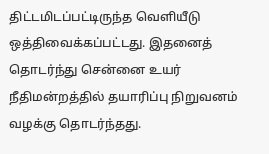திட்டமிடப்பட்டிருந்த வெளியீடு ஒத்திவைக்கப்பட்டது. இதனைத் தொடர்ந்து சென்னை உயர் நீதிமன்றத்தில் தயாரிப்பு நிறுவனம் வழக்கு தொடர்ந்தது.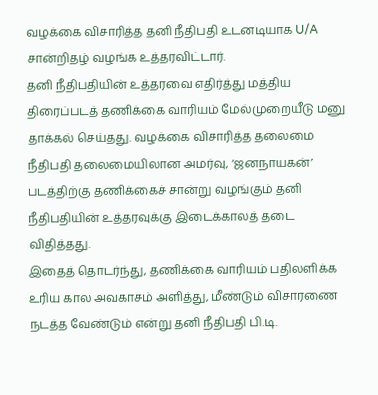வழக்கை விசாரித்த தனி நீதிபதி உடனடியாக U/A சான்றிதழ் வழங்க உத்தரவிட்டார்.
தனி நீதிபதியின் உத்தரவை எதிர்த்து மத்திய திரைப்படத் தணிக்கை வாரியம் மேல்முறையீடு மனு தாக்கல் செய்தது. வழக்கை விசாரித்த தலைமை நீதிபதி தலைமையிலான அமர்வு, ‘ஜனநாயகன்’ படத்திற்கு தணிக்கைச் சான்று வழங்கும் தனி நீதிபதியின் உத்தரவுக்கு இடைக்காலத் தடை விதித்தது.
இதைத் தொடர்ந்து, தணிக்கை வாரியம் பதிலளிக்க உரிய கால அவகாசம் அளித்து, மீண்டும் விசாரணை நடத்த வேண்டும் என்று தனி நீதிபதி பி.டி.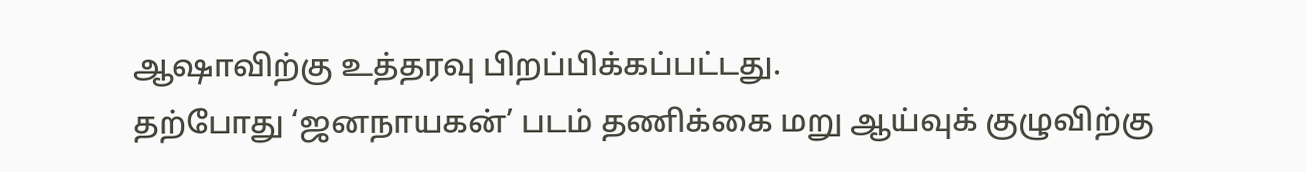ஆஷாவிற்கு உத்தரவு பிறப்பிக்கப்பட்டது.
தற்போது ‘ஜனநாயகன்’ படம் தணிக்கை மறு ஆய்வுக் குழுவிற்கு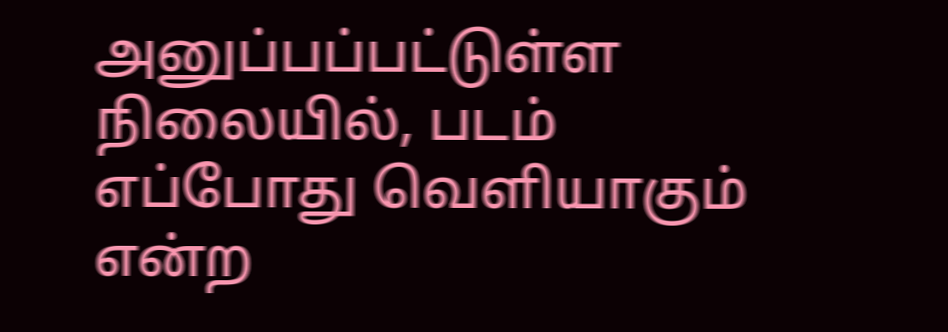அனுப்பப்பட்டுள்ள நிலையில், படம் எப்போது வெளியாகும் என்ற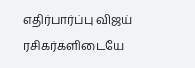எதிர்பார்ப்பு விஜய் ரசிகர்களிடையே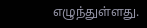எழுந்துள்ளது.